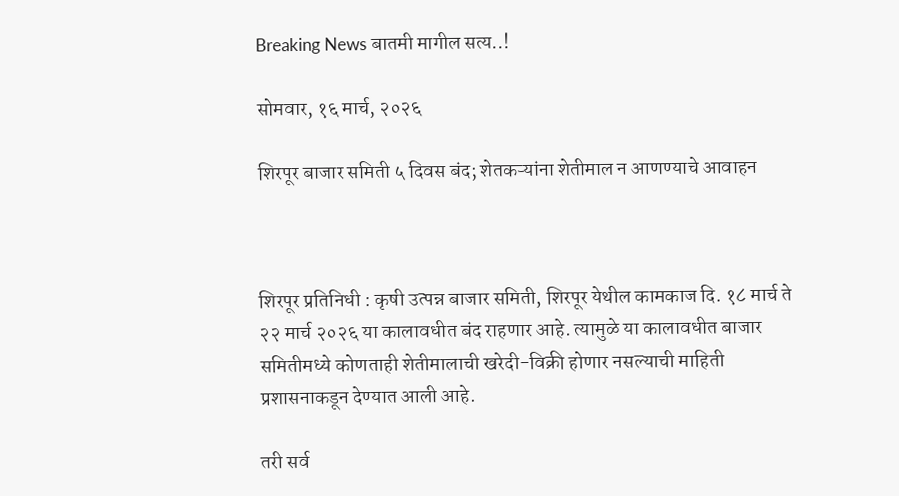Breaking News बातमी मागील सत्य..!

सोमवार, १६ मार्च, २०२६

शिरपूर बाजार समिती ५ दिवस बंद; शेतकऱ्यांना शेतीमाल न आणण्याचे आवाहन



शिरपूर प्रतिनिधी : कृषी उत्पन्न बाजार समिती, शिरपूर येथील कामकाज दि. १८ मार्च ते २२ मार्च २०२६ या कालावधीत बंद राहणार आहे. त्यामुळे या कालावधीत बाजार समितीमध्ये कोणताही शेतीमालाची खरेदी-विक्री होणार नसल्याची माहिती प्रशासनाकडून देण्यात आली आहे.

तरी सर्व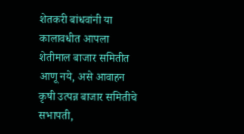शेतकरी बांधवांनी या कालावधीत आपला शेतीमाल बाजार समितीत आणू नये, असे आवाहन कृषी उत्पन्न बाजार समितीचे सभापती,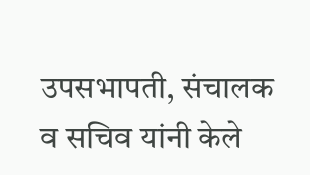उपसभापती, संचालक व सचिव यांनी केले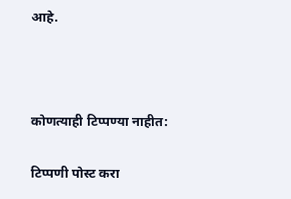आहे.



कोणत्याही टिप्पण्‍या नाहीत:

टिप्पणी पोस्ट करा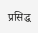प्रसिद्ध